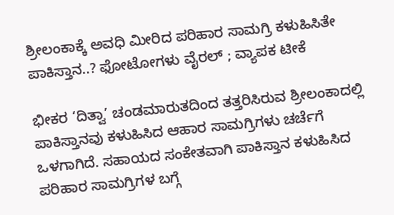ಶ್ರೀಲಂಕಾಕ್ಕೆ ಅವಧಿ ಮೀರಿದ ಪರಿಹಾರ ಸಾಮಗ್ರಿ ಕಳುಹಿಸಿತೇ ಪಾಕಿಸ್ತಾನ..? ಫೋಟೋಗಳು ವೈರಲ್ ; ವ್ಯಾಪಕ ಟೀಕೆ

ಭೀಕರ ‘ದಿತ್ವಾ’ ಚಂಡಮಾರುತದಿಂದ ತತ್ತರಿಸಿರುವ ಶ್ರೀಲಂಕಾದಲ್ಲಿ ಪಾಕಿಸ್ತಾನವು ಕಳುಹಿಸಿದ ಆಹಾರ ಸಾಮಗ್ರಿಗಳು ಚರ್ಚೆಗೆ ಒಳಗಾಗಿದೆ. ಸಹಾಯದ ಸಂಕೇತವಾಗಿ ಪಾಕಿಸ್ತಾನ ಕಳುಹಿಸಿದ ಪರಿಹಾರ ಸಾಮಗ್ರಿಗಳ ಬಗ್ಗೆ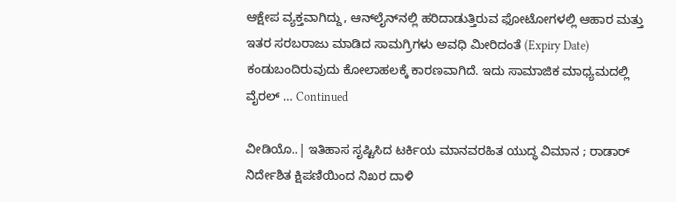ಆಕ್ಷೇಪ ವ್ಯಕ್ತವಾಗಿದ್ದು, ಆನ್‌ಲೈನ್‌ನಲ್ಲಿ ಹರಿದಾಡುತ್ತಿರುವ ಫೋಟೋಗಳಲ್ಲಿ ಆಹಾರ ಮತ್ತು ಇತರ ಸರಬರಾಜು ಮಾಡಿದ ಸಾಮಗ್ರಿಗಳು ಅವಧಿ ಮೀರಿದಂತೆ (Expiry Date) ಕಂಡುಬಂದಿರುವುದು ಕೋಲಾಹಲಕ್ಕೆ ಕಾರಣವಾಗಿದೆ. ಇದು ಸಾಮಾಜಿಕ ಮಾಧ್ಯಮದಲ್ಲಿ ವೈರಲ್‌ … Continued

ವೀಡಿಯೊ..| ಇತಿಹಾಸ ಸೃಷ್ಟಿಸಿದ ಟರ್ಕಿಯ ಮಾನವರಹಿತ ಯುದ್ಧ ವಿಮಾನ ; ರಾಡಾರ್ ನಿರ್ದೇಶಿತ ಕ್ಷಿಪಣಿಯಿಂದ ನಿಖರ ದಾಳಿ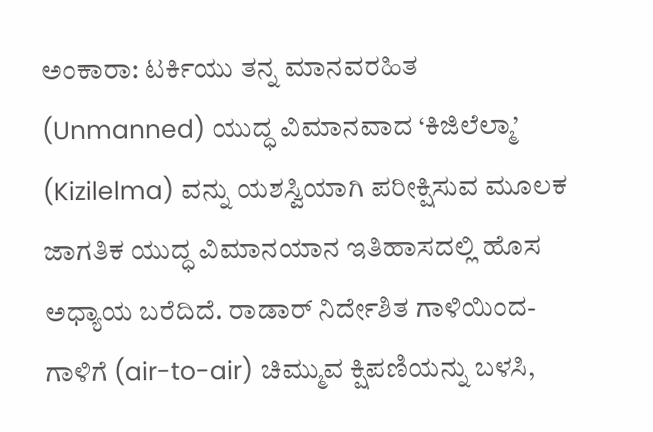ಅಂಕಾರಾ: ಟರ್ಕಿಯು ತನ್ನ ಮಾನವರಹಿತ (Unmanned) ಯುದ್ಧ ವಿಮಾನವಾದ ‘ಕಿಜಿಲೆಲ್ಮಾ’ (Kizilelma) ವನ್ನು ಯಶಸ್ವಿಯಾಗಿ ಪರೀಕ್ಷಿಸುವ ಮೂಲಕ ಜಾಗತಿಕ ಯುದ್ಧ ವಿಮಾನಯಾನ ಇತಿಹಾಸದಲ್ಲಿ ಹೊಸ ಅಧ್ಯಾಯ ಬರೆದಿದೆ. ರಾಡಾರ್ ನಿರ್ದೇಶಿತ ಗಾಳಿಯಿಂದ-ಗಾಳಿಗೆ (air-to-air) ಚಿಮ್ಮುವ ಕ್ಷಿಪಣಿಯನ್ನು ಬಳಸಿ,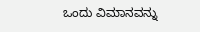ಒಂದು ವಿಮಾನವನ್ನು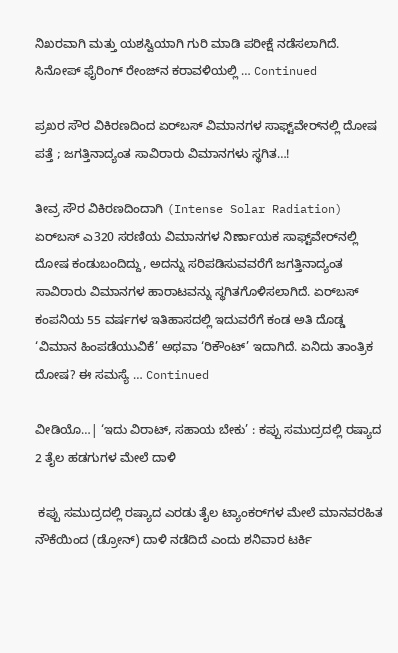ನಿಖರವಾಗಿ ಮತ್ತು ಯಶಸ್ವಿಯಾಗಿ ಗುರಿ ಮಾಡಿ ಪರೀಕ್ಷೆ ನಡೆಸಲಾಗಿದೆ. ಸಿನೋಪ್ ಫೈರಿಂಗ್ ರೇಂಜ್‌ನ ಕರಾವಳಿಯಲ್ಲಿ … Continued

ಪ್ರಖರ ಸೌರ ವಿಕಿರಣದಿಂದ ಏರ್‌ಬಸ್ ವಿಮಾನಗಳ ಸಾಫ್ಟ್‌ವೇರ್‌ನಲ್ಲಿ ದೋಷ ಪತ್ತೆ ; ಜಗತ್ತಿನಾದ್ಯಂತ ಸಾವಿರಾರು ವಿಮಾನಗಳು ಸ್ಥಗಿತ…!

ತೀವ್ರ ಸೌರ ವಿಕಿರಣದಿಂದಾಗಿ (Intense Solar Radiation) ಏರ್‌ಬಸ್ ಎ320 ಸರಣಿಯ ವಿಮಾನಗಳ ನಿರ್ಣಾಯಕ ಸಾಫ್ಟ್‌ವೇರ್‌ನಲ್ಲಿ ದೋಷ ಕಂಡುಬಂದಿದ್ದು, ಅದನ್ನು ಸರಿಪಡಿಸುವವರೆಗೆ ಜಗತ್ತಿನಾದ್ಯಂತ ಸಾವಿರಾರು ವಿಮಾನಗಳ ಹಾರಾಟವನ್ನು ಸ್ಥಗಿತಗೊಳಿಸಲಾಗಿದೆ. ಏರ್‌ಬಸ್ ಕಂಪನಿಯ 55 ವರ್ಷಗಳ ಇತಿಹಾಸದಲ್ಲಿ ಇದುವರೆಗೆ ಕಂಡ ಅತಿ ದೊಡ್ಡ ‘ವಿಮಾನ ಹಿಂಪಡೆಯುವಿಕೆ’ ಅಥವಾ ‘ರಿಕೌಂಟ್’ ಇದಾಗಿದೆ. ಏನಿದು ತಾಂತ್ರಿಕ ದೋಷ? ಈ ಸಮಸ್ಯೆ … Continued

ವೀಡಿಯೊ…| ‘ಇದು ವಿರಾಟ್, ಸಹಾಯ ಬೇಕು’ : ಕಪ್ಪು ಸಮುದ್ರದಲ್ಲಿ ರಷ್ಯಾದ 2 ತೈಲ ಹಡಗುಗಳ ಮೇಲೆ ದಾಳಿ

 ಕಪ್ಪು ಸಮುದ್ರದಲ್ಲಿ ರಷ್ಯಾದ ಎರಡು ತೈಲ ಟ್ಯಾಂಕರ್‌ಗಳ ಮೇಲೆ ಮಾನವರಹಿತ ನೌಕೆಯಿಂದ (ಡ್ರೋನ್) ದಾಳಿ ನಡೆದಿದೆ ಎಂದು ಶನಿವಾರ ಟರ್ಕಿ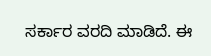ಸರ್ಕಾರ ವರದಿ ಮಾಡಿದೆ. ಈ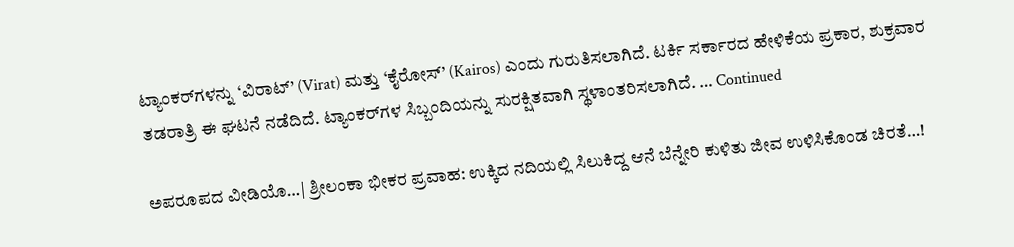ಟ್ಯಾಂಕರ್‌ಗಳನ್ನು ‘ವಿರಾಟ್’ (Virat) ಮತ್ತು ‘ಕೈರೋಸ್’ (Kairos) ಎಂದು ಗುರುತಿಸಲಾಗಿದೆ. ಟರ್ಕಿ ಸರ್ಕಾರದ ಹೇಳಿಕೆಯ ಪ್ರಕಾರ, ಶುಕ್ರವಾರ ತಡರಾತ್ರಿ ಈ ಘಟನೆ ನಡೆದಿದೆ. ಟ್ಯಾಂಕರ್‌ಗಳ ಸಿಬ್ಬಂದಿಯನ್ನು ಸುರಕ್ಷಿತವಾಗಿ ಸ್ಥಳಾಂತರಿಸಲಾಗಿದೆ. … Continued

ಅಪರೂಪದ ವೀಡಿಯೊ…| ಶ್ರೀಲಂಕಾ ಭೀಕರ ಪ್ರವಾಹ: ಉಕ್ಕಿದ ನದಿಯಲ್ಲಿ ಸಿಲುಕಿದ್ದ ಆನೆ ಬೆನ್ನೇರಿ ಕುಳಿತು ಜೀವ ಉಳಿಸಿಕೊಂಡ ಚಿರತೆ…!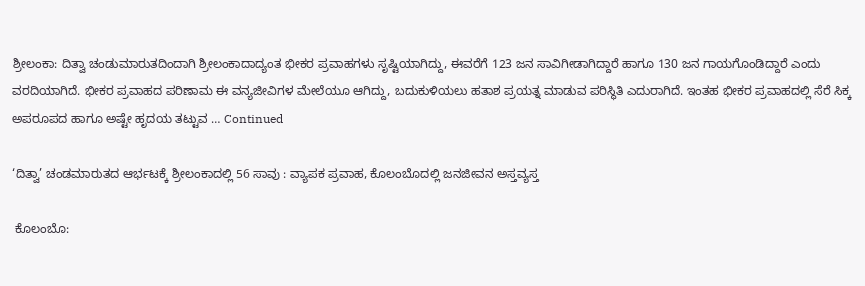ಶ್ರೀಲಂಕಾ: ದಿತ್ವಾ ಚಂಡುಮಾರುತದಿಂದಾಗಿ ಶ್ರೀಲಂಕಾದಾದ್ಯಂತ ಭೀಕರ ಪ್ರವಾಹಗಳು ಸೃಷ್ಟಿಯಾಗಿದ್ದು, ಈವರೆಗೆ 123 ಜನ ಸಾವಿಗೀಡಾಗಿದ್ದಾರೆ ಹಾಗೂ 130 ಜನ ಗಾಯಗೊಂಡಿದ್ದಾರೆ ಎಂದು ವರದಿಯಾಗಿದೆ. ಭೀಕರ ಪ್ರವಾಹದ ಪರಿಣಾಮ ಈ ವನ್ಯಜೀವಿಗಳ ಮೇಲೆಯೂ ಆಗಿದ್ದು, ಬದುಕುಳಿಯಲು ಹತಾಶ ಪ್ರಯತ್ನ ಮಾಡುವ ಪರಿಸ್ಥಿತಿ ಎದುರಾಗಿದೆ. ಇಂತಹ ಭೀಕರ ಪ್ರವಾಹದಲ್ಲಿ ಸೆರೆ ಸಿಕ್ಕ ಅಪರೂಪದ ಹಾಗೂ ಅಷ್ಟೇ ಹೃದಯ ತಟ್ಟುವ … Continued

‘ದಿತ್ವಾ’ ಚಂಡಮಾರುತದ ಆರ್ಭಟಕ್ಕೆ ಶ್ರೀಲಂಕಾದಲ್ಲಿ 56 ಸಾವು : ವ್ಯಾಪಕ ಪ್ರವಾಹ, ಕೊಲಂಬೊದಲ್ಲಿ ಜನಜೀವನ ಅಸ್ತವ್ಯಸ್ತ

 ಕೊಲಂಬೊ: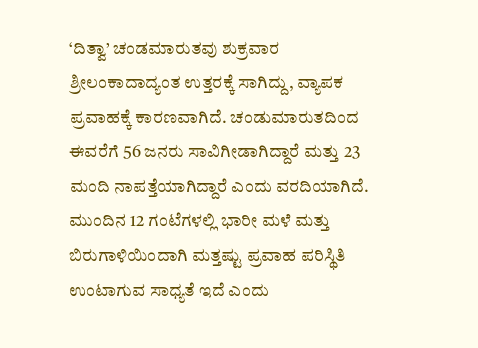‘ದಿತ್ವಾ’ ಚಂಡಮಾರುತವು ಶುಕ್ರವಾರ ಶ್ರೀಲಂಕಾದಾದ್ಯಂತ ಉತ್ತರಕ್ಕೆ ಸಾಗಿದ್ದು, ವ್ಯಾಪಕ ಪ್ರವಾಹಕ್ಕೆ ಕಾರಣವಾಗಿದೆ. ಚಂಡುಮಾರುತದಿಂದ ಈವರೆಗೆ 56 ಜನರು ಸಾವಿಗೀಡಾಗಿದ್ದಾರೆ ಮತ್ತು 23 ಮಂದಿ ನಾಪತ್ತೆಯಾಗಿದ್ದಾರೆ ಎಂದು ವರದಿಯಾಗಿದೆ. ಮುಂದಿನ 12 ಗಂಟೆಗಳಲ್ಲಿ ಭಾರೀ ಮಳೆ ಮತ್ತು ಬಿರುಗಾಳಿಯಿಂದಾಗಿ ಮತ್ತಷ್ಟು ಪ್ರವಾಹ ಪರಿಸ್ಥಿತಿ ಉಂಟಾಗುವ ಸಾಧ್ಯತೆ ಇದೆ ಎಂದು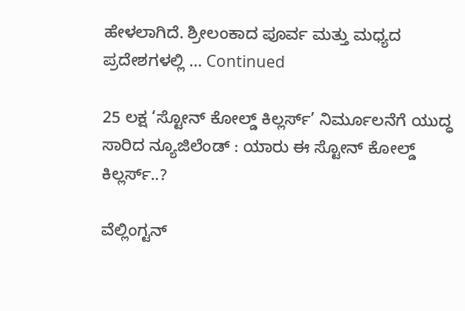ಹೇಳಲಾಗಿದೆ. ಶ್ರೀಲಂಕಾದ ಪೂರ್ವ ಮತ್ತು ಮಧ್ಯದ ಪ್ರದೇಶಗಳಲ್ಲಿ … Continued

25 ಲಕ್ಷ ‘ಸ್ಟೋನ್‌ ಕೋಲ್ಡ್‌ ಕಿಲ್ಲರ್ಸ್‌’ ನಿರ್ಮೂಲನೆಗೆ ಯುದ್ಧ ಸಾರಿದ ನ್ಯೂಜಿಲೆಂಡ್ : ಯಾರು ಈ ಸ್ಟೋನ್‌ ಕೋಲ್ಡ್‌ ಕಿಲ್ಲರ್ಸ್‌..?

ವೆಲ್ಲಿಂಗ್ಟನ್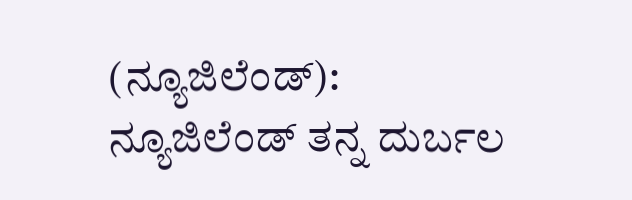(ನ್ಯೂಜಿಲೆಂಡ್): ನ್ಯೂಜಿಲೆಂಡ್ ತನ್ನ ದುರ್ಬಲ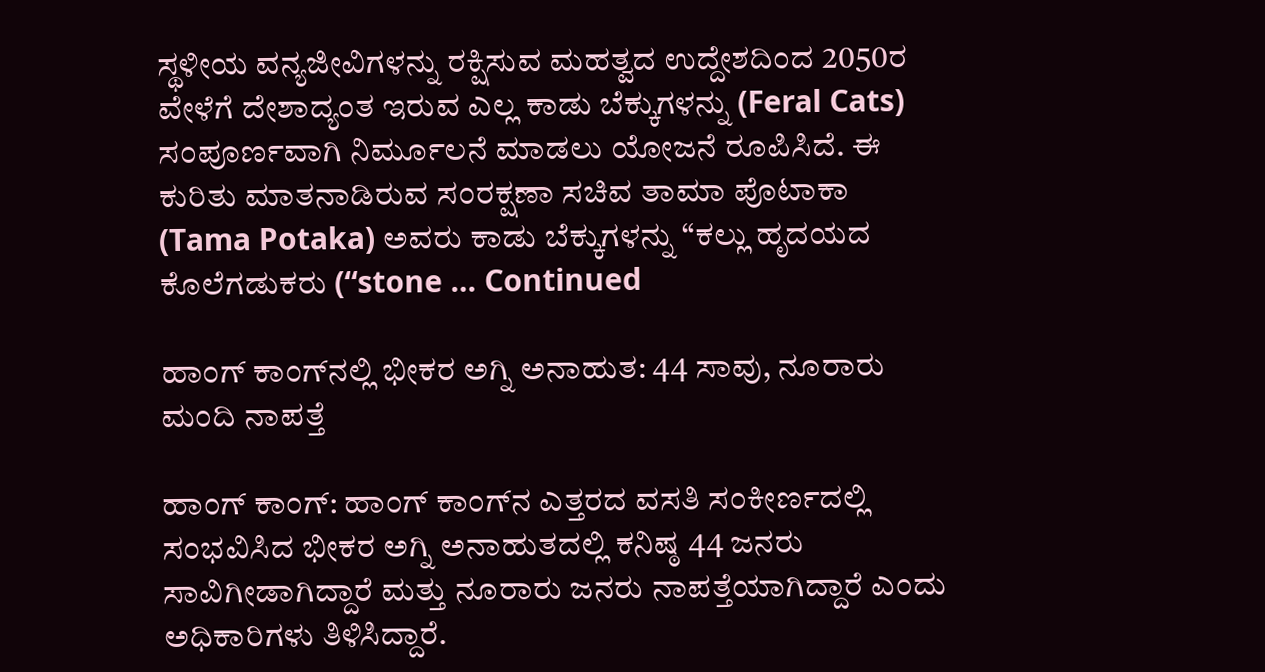ಸ್ಥಳೀಯ ವನ್ಯಜೀವಿಗಳನ್ನು ರಕ್ಷಿಸುವ ಮಹತ್ವದ ಉದ್ದೇಶದಿಂದ 2050ರ ವೇಳೆಗೆ ದೇಶಾದ್ಯಂತ ಇರುವ ಎಲ್ಲ ಕಾಡು ಬೆಕ್ಕುಗಳನ್ನು (Feral Cats) ಸಂಪೂರ್ಣವಾಗಿ ನಿರ್ಮೂಲನೆ ಮಾಡಲು ಯೋಜನೆ ರೂಪಿಸಿದೆ. ಈ ಕುರಿತು ಮಾತನಾಡಿರುವ ಸಂರಕ್ಷಣಾ ಸಚಿವ ತಾಮಾ ಪೊಟಾಕಾ (Tama Potaka) ಅವರು ಕಾಡು ಬೆಕ್ಕುಗಳನ್ನು “ಕಲ್ಲು ಹೃದಯದ ಕೊಲೆಗಡುಕರು (“stone … Continued

ಹಾಂಗ್ ಕಾಂಗ್‌ನಲ್ಲಿ ಭೀಕರ ಅಗ್ನಿ ಅನಾಹುತ: 44 ಸಾವು, ನೂರಾರು ಮಂದಿ ನಾಪತ್ತೆ

ಹಾಂಗ್ ಕಾಂಗ್: ಹಾಂಗ್ ಕಾಂಗ್‌ನ ಎತ್ತರದ ವಸತಿ ಸಂಕೀರ್ಣದಲ್ಲಿ ಸಂಭವಿಸಿದ ಭೀಕರ ಅಗ್ನಿ ಅನಾಹುತದಲ್ಲಿ ಕನಿಷ್ಠ 44 ಜನರು ಸಾವಿಗೀಡಾಗಿದ್ದಾರೆ ಮತ್ತು ನೂರಾರು ಜನರು ನಾಪತ್ತೆಯಾಗಿದ್ದಾರೆ ಎಂದು ಅಧಿಕಾರಿಗಳು ತಿಳಿಸಿದ್ದಾರೆ.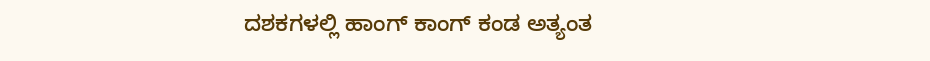ದಶಕಗಳಲ್ಲಿ ಹಾಂಗ್ ಕಾಂಗ್ ಕಂಡ ಅತ್ಯಂತ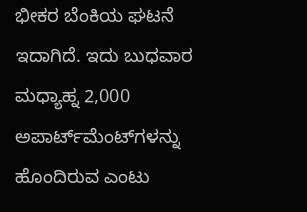ಭೀಕರ ಬೆಂಕಿಯ ಘಟನೆ ಇದಾಗಿದೆ. ಇದು ಬುಧವಾರ ಮಧ್ಯಾಹ್ನ 2,000 ಅಪಾರ್ಟ್‌ಮೆಂಟ್‌ಗಳನ್ನು ಹೊಂದಿರುವ ಎಂಟು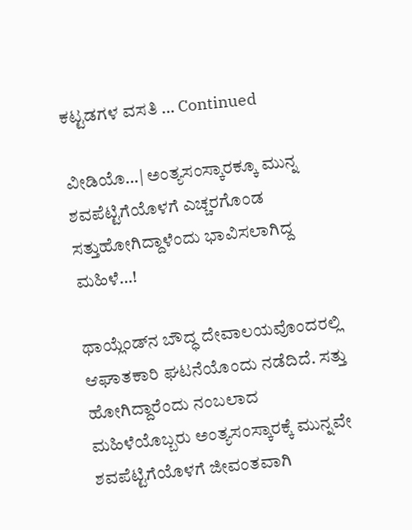ಕಟ್ಟಡಗಳ ವಸತಿ … Continued

ವೀಡಿಯೊ…| ಅಂತ್ಯಸಂಸ್ಕಾರಕ್ಕೂ ಮುನ್ನ ಶವಪೆಟ್ಟಿಗೆಯೊಳಗೆ ಎಚ್ಚರಗೊಂಡ ಸತ್ತುಹೋಗಿದ್ದಾಳೆಂದು ಭಾವಿಸಲಾಗಿದ್ದ ಮಹಿಳೆ…!

ಥಾಯ್ಲೆಂಡ್‌ನ ಬೌದ್ಧ ದೇವಾಲಯವೊಂದರಲ್ಲಿ ಆಘಾತಕಾರಿ ಘಟನೆಯೊಂದು ನಡೆದಿದೆ. ಸತ್ತು ಹೋಗಿದ್ದಾರೆಂದು ನಂಬಲಾದ ಮಹಿಳೆಯೊಬ್ಬರು ಅಂತ್ಯಸಂಸ್ಕಾರಕ್ಕೆ ಮುನ್ನವೇ ಶವಪೆಟ್ಟಿಗೆಯೊಳಗೆ ಜೀವಂತವಾಗಿ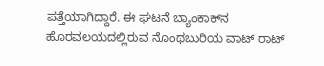ಪತ್ತೆಯಾಗಿದ್ದಾರೆ. ಈ ಘಟನೆ ಬ್ಯಾಂಕಾಕ್‌ನ ಹೊರವಲಯದಲ್ಲಿರುವ ನೊಂಥಬುರಿಯ ವಾಟ್ ರಾಟ್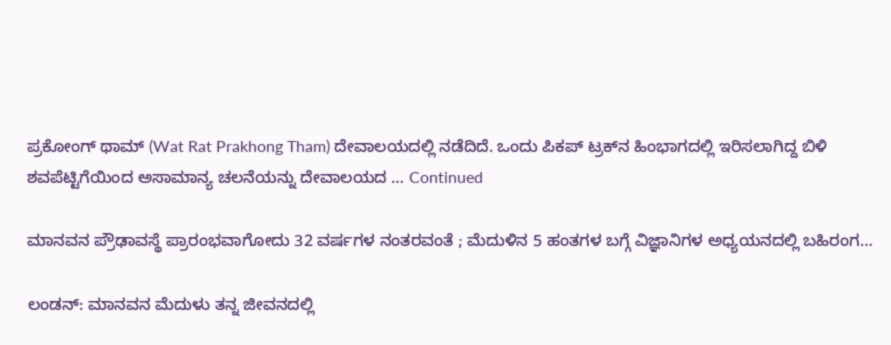ಪ್ರಕೋಂಗ್ ಥಾಮ್ (Wat Rat Prakhong Tham) ದೇವಾಲಯದಲ್ಲಿ ನಡೆದಿದೆ. ಒಂದು ಪಿಕಪ್ ಟ್ರಕ್‌ನ ಹಿಂಭಾಗದಲ್ಲಿ ಇರಿಸಲಾಗಿದ್ದ ಬಿಳಿ ಶವಪೆಟ್ಟಿಗೆಯಿಂದ ಅಸಾಮಾನ್ಯ ಚಲನೆಯನ್ನು ದೇವಾಲಯದ … Continued

ಮಾನವನ ಪ್ರೌಢಾವಸ್ಥೆ ಪ್ರಾರಂಭವಾಗೋದು 32 ವರ್ಷಗಳ ನಂತರವಂತೆ ; ಮೆದುಳಿನ 5 ಹಂತಗಳ ಬಗ್ಗೆ ವಿಜ್ಞಾನಿಗಳ ಅಧ್ಯಯನದಲ್ಲಿ ಬಹಿರಂಗ…

ಲಂಡನ್: ಮಾನವನ ಮೆದುಳು ತನ್ನ ಜೀವನದಲ್ಲಿ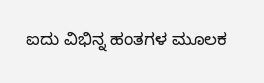ಐದು ವಿಭಿನ್ನ ಹಂತಗಳ ಮೂಲಕ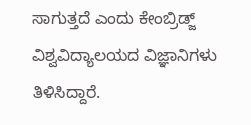ಸಾಗುತ್ತದೆ ಎಂದು ಕೇಂಬ್ರಿಡ್ಜ್ ವಿಶ್ವವಿದ್ಯಾಲಯದ ವಿಜ್ಞಾನಿಗಳು ತಿಳಿಸಿದ್ದಾರೆ.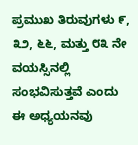ಪ್ರಮುಖ ತಿರುವುಗಳು ೯, ೩೨, ೬೬, ಮತ್ತು ೮೩ ನೇ ವಯಸ್ಸಿನಲ್ಲಿ ಸಂಭವಿಸುತ್ತವೆ ಎಂದು ಈ ಅಧ್ಯಯನವು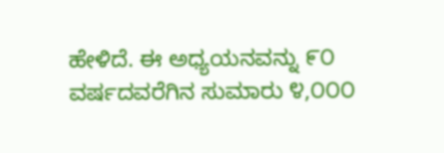ಹೇಳಿದೆ. ಈ ಅಧ್ಯಯನವನ್ನು ೯೦ ವರ್ಷದವರೆಗಿನ ಸುಮಾರು ೪,೦೦೦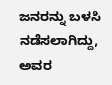ಜನರನ್ನು ಬಳಸಿ ನಡೆಸಲಾಗಿದ್ದು, ಅವರ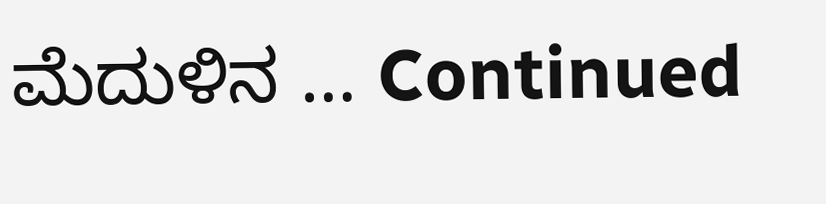ಮೆದುಳಿನ … Continued